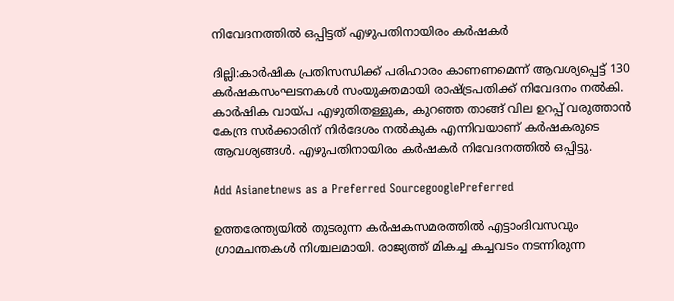നിവേദനത്തില്‍ ഒപ്പിട്ടത് എഴുപതിനായിരം കര്‍ഷകര്‍

ദില്ലി:കാർഷിക പ്രതിസന്ധിക്ക് പരിഹാരം കാണണമെന്ന് ആവശ്യപ്പെട്ട് 130 കർഷകസംഘടനകൾ സംയുക്തമായി രാഷ്ട്രപതിക്ക് നിവേദനം നൽകി. കാർഷിക വായ്പ എഴുതിതള്ളുക, കുറഞ്ഞ താങ്ങ് വില ഉറപ്പ് വരുത്താൻ കേന്ദ്ര സർക്കാരിന് നിർദേശം നൽകുക എന്നിവയാണ് കര്‍ഷകരുടെ ആവശ്യങ്ങള്‍. എഴുപതിനായിരം കർഷകർ നിവേദനത്തിൽ ഒപ്പിട്ടു.

Add Asianetnews as a Preferred SourcegooglePreferred

ഉത്തരേന്ത്യയില്‍ തുടരുന്ന കര്‍ഷകസമരത്തില്‍ എട്ടാംദിവസവും ഗ്രാമചന്തകള്‍ നിശ്ചലമായി. രാജ്യത്ത് മികച്ച കച്ചവടം നടന്നിരുന്ന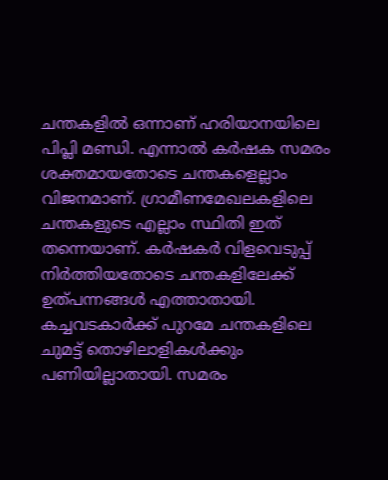ചന്തകളില്‍ ഒന്നാണ് ഹരിയാനയിലെ പിപ്ലി മണ്ഡി. എന്നാല്‍ കര്‍ഷക സമരം ശക്തമായതോടെ ചന്തകളെല്ലാം വിജനമാണ്. ഗ്രാമീണമേഖലകളിലെ ചന്തകളുടെ എല്ലാം സ്ഥിതി ഇത് തന്നെയാണ്. കര്‍ഷകര്‍ വിളവെടുപ്പ് നിര്‍ത്തിയതോടെ ചന്തകളിലേക്ക് ഉത്പന്നങ്ങള്‍ എത്താതായി. കച്ചവടകാര്‍ക്ക് പുറമേ ചന്തകളിലെ ചുമട്ട് തൊഴിലാളികള്‍ക്കും പണിയില്ലാതായി. സമരം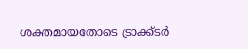ശക്തമായതോടെ ട്രാക്ക്ടര്‍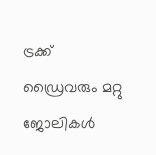ട്രക്ക് ഡ്രൈവരും മറ്റു ജോലികള്‍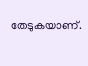തേടുകയാണ്.